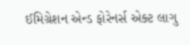ઈમિગ્રેશન એન્ડ ફોરેનર્સ એક્ટ લાગુ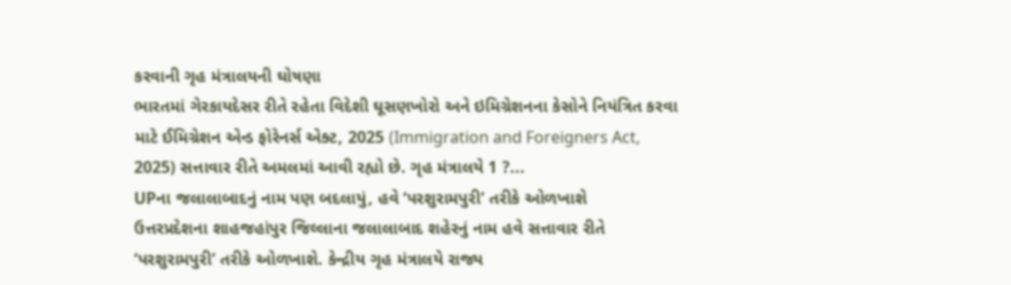કરવાની ગૃહ મંત્રાલયની ઘોષણા
ભારતમાં ગેરકાયદેસર રીતે રહેતા વિદેશી ઘૂસણખોરો અને ઇમિગ્રેશનના કેસોને નિયંત્રિત કરવા માટે ઈમિગ્રેશન એન્ડ ફોરેનર્સ એક્ટ, 2025 (Immigration and Foreigners Act, 2025) સત્તાવાર રીતે અમલમાં આવી રહ્યો છે. ગૃહ મંત્રાલયે 1 ?...
UPના જલાલાબાદનું નામ પણ બદલાયું, હવે ‘પરશુરામપુરી’ તરીકે ઓળખાશે
ઉત્તરપ્રદેશના શાહજહાંપુર જિલ્લાના જલાલાબાદ શહેરનું નામ હવે સત્તાવાર રીતે ‘પરશુરામપુરી’ તરીકે ઓળખાશે. કેન્દ્રીય ગૃહ મંત્રાલયે રાજ્ય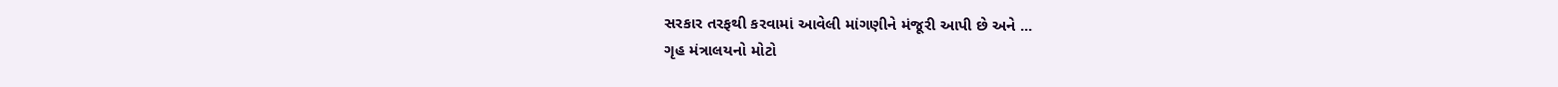સરકાર તરફથી કરવામાં આવેલી માંગણીને મંજૂરી આપી છે અને ...
ગૃહ મંત્રાલયનો મોટો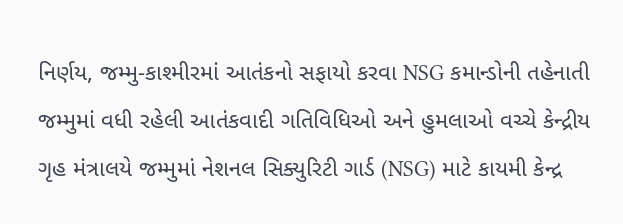નિર્ણય, જમ્મુ-કાશ્મીરમાં આતંકનો સફાયો કરવા NSG કમાન્ડોની તહેનાતી
જમ્મુમાં વધી રહેલી આતંકવાદી ગતિવિધિઓ અને હુમલાઓ વચ્ચે કેન્દ્રીય ગૃહ મંત્રાલયે જમ્મુમાં નેશનલ સિક્યુરિટી ગાર્ડ (NSG) માટે કાયમી કેન્દ્ર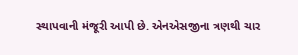સ્થાપવાની મંજૂરી આપી છે. એનએસજીના ત્રણથી ચાર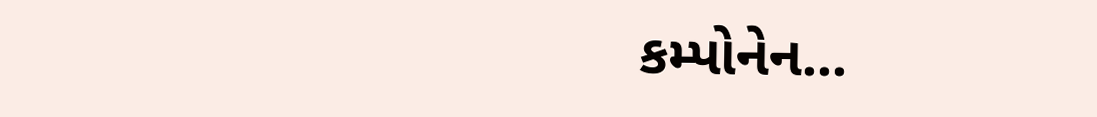કમ્પોનેન...